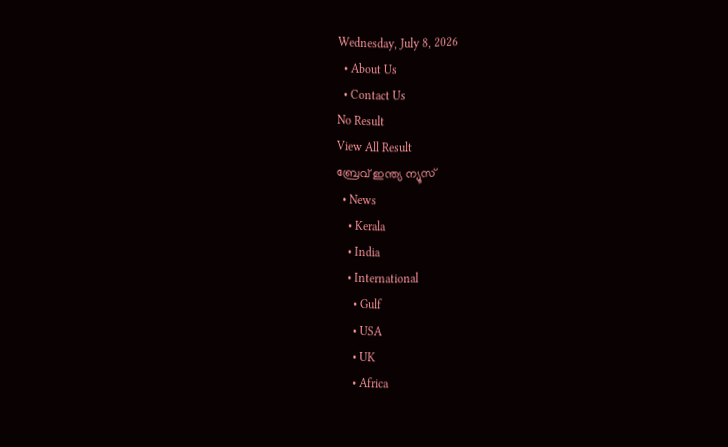Wednesday, July 8, 2026
  • About Us
  • Contact Us
No Result
View All Result
ബ്രേവ് ഇന്ത്യ ന്യൂസ്
  • News
    • Kerala
    • India
    • International
      • Gulf
      • USA
      • UK
      • Africa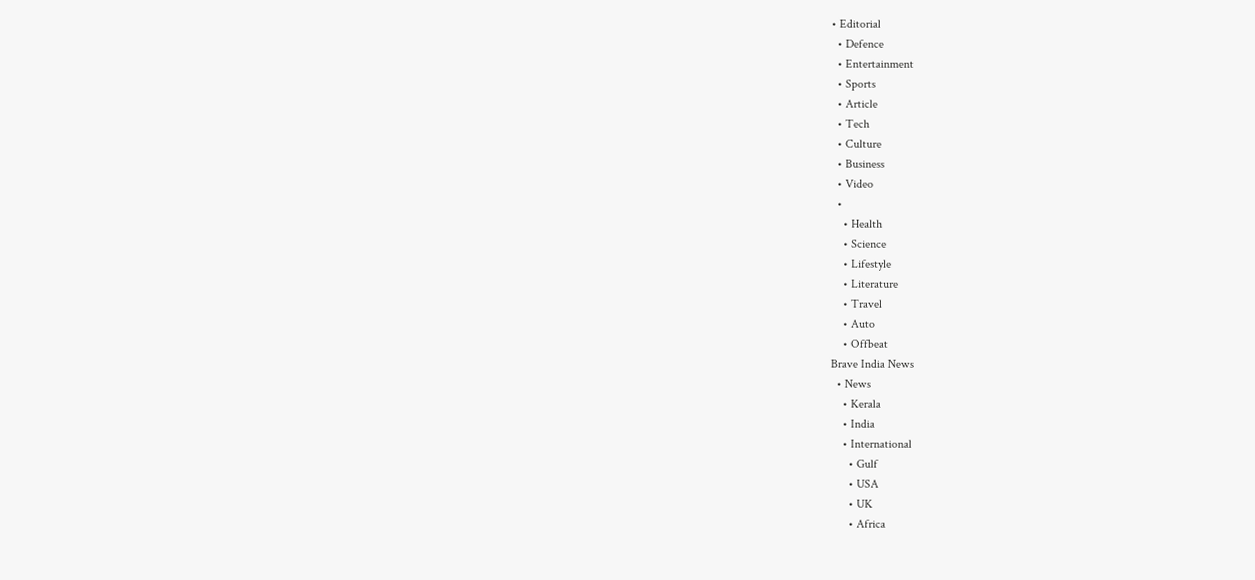• Editorial
  • Defence
  • Entertainment
  • Sports
  • Article
  • Tech
  • Culture
  • Business
  • Video
  •
    • Health
    • Science
    • Lifestyle
    • Literature
    • Travel
    • Auto
    • Offbeat
Brave India News
  • News
    • Kerala
    • India
    • International
      • Gulf
      • USA
      • UK
      • Africa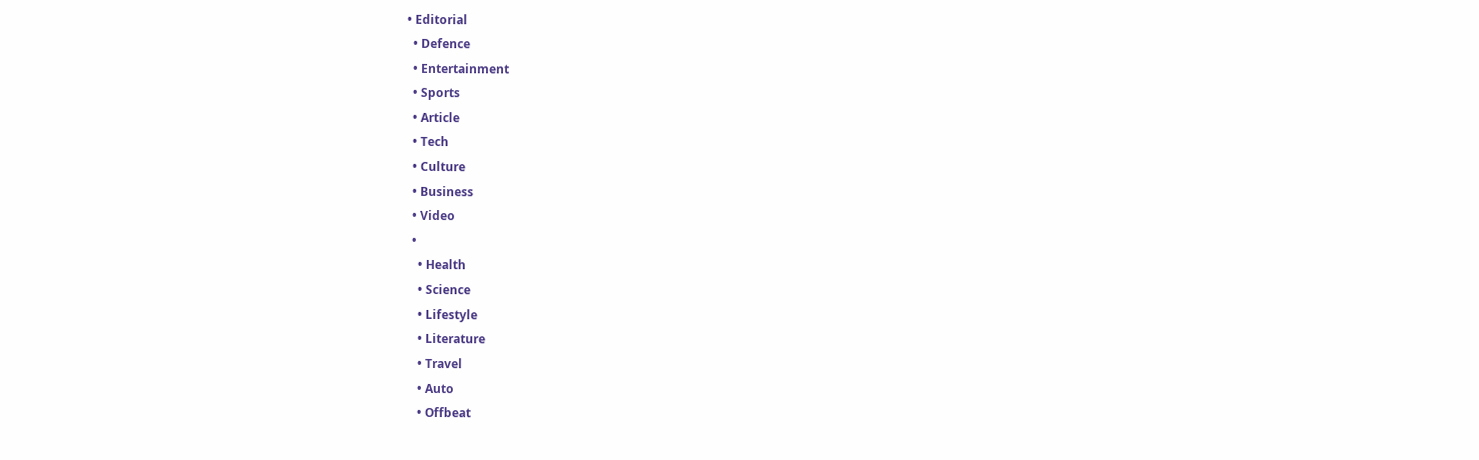• Editorial
  • Defence
  • Entertainment
  • Sports
  • Article
  • Tech
  • Culture
  • Business
  • Video
  •
    • Health
    • Science
    • Lifestyle
    • Literature
    • Travel
    • Auto
    • Offbeat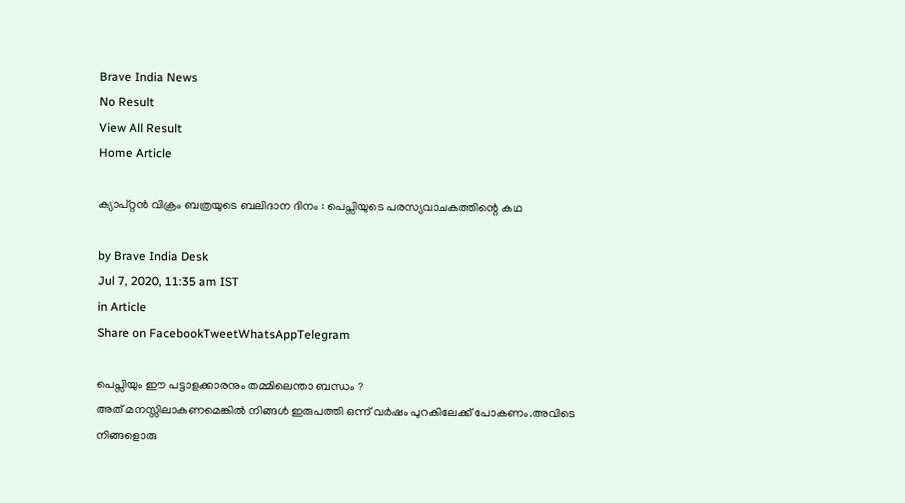Brave India News
No Result
View All Result
Home Article

ക്യാപ്റ്റൻ വിക്രം ബത്രയുടെ ബലിദാന ദിനം : പെപ്സിയുടെ പരസ്യവാചകത്തിന്റെ കഥ

by Brave India Desk
Jul 7, 2020, 11:35 am IST
in Article
Share on FacebookTweetWhatsAppTelegram

പെപ്സിയും ഈ പട്ടാളക്കാരനും തമ്മിലെന്താ ബന്ധം ?
അത് മനസ്സിലാകണമെങ്കിൽ നിങ്ങൾ ഇരുപത്തി ഒന്ന് വർഷം പുറകിലേക്ക് പോകണം.അവിടെ നിങ്ങളൊരു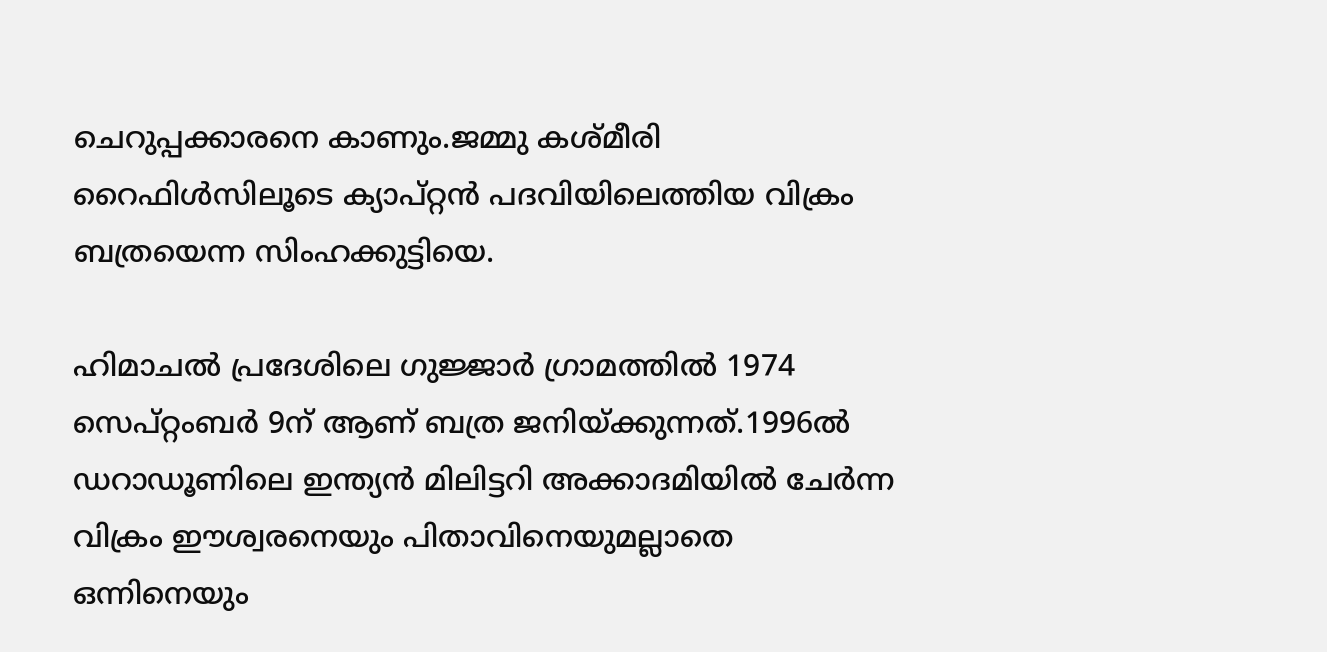ചെറുപ്പക്കാരനെ കാണും.ജമ്മു കശ്‍മീരി റൈഫിൾസിലൂടെ ക്യാപ്റ്റൻ പദവിയിലെത്തിയ വിക്രം ബത്രയെന്ന സിംഹക്കുട്ടിയെ.

ഹിമാചൽ പ്രദേശിലെ ഗുജ്ജാർ ഗ്രാമത്തിൽ 1974 സെപ്റ്റംബർ 9ന് ആണ് ബത്ര ജനിയ്ക്കുന്നത്.1996ൽ ഡറാഡൂണിലെ ഇന്ത്യൻ മിലിട്ടറി അക്കാദമിയിൽ ചേർന്ന വിക്രം ഈശ്വരനെയും പിതാവിനെയുമല്ലാതെ ഒന്നിനെയും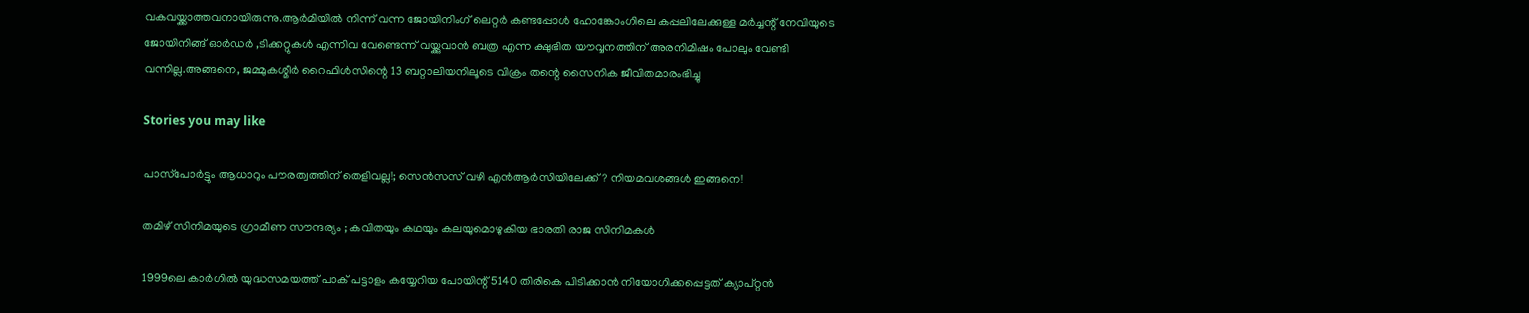വകവയ്ക്കാത്തവനായിരുന്നു.ആർമിയിൽ നിന്ന് വന്ന ജോയിനിംഗ് ലെറ്റർ കണ്ടപ്പോൾ ഹോങ്കോംഗിലെ കപ്പലിലേക്കുള്ള മർച്ചന്റ് നേവിയുടെ ജോയിനിങ്ങ് ഓർഡർ ,ടിക്കറ്റുകൾ എന്നിവ വേണ്ടെന്ന് വയ്ക്കുവാൻ ബത്ര എന്ന ക്ഷുഭിത യൗവ്വനത്തിന് അരനിമിഷം പോലും വേണ്ടി വന്നില്ല.അങ്ങനെ, ജമ്മുകശ്മീർ റൈഫിൾസിന്റെ 13 ബറ്റാലിയനിലൂടെ വിക്രം തന്റെ സൈനിക ജീവിതമാരംഭിച്ചു

Stories you may like

പാസ്‌പോർട്ടും ആധാറും പൗരത്വത്തിന് തെളിവല്ല!; സെൻസസ് വഴി എൻആർസിയിലേക്ക്? നിയമവശങ്ങൾ ഇങ്ങനെ!

തമിഴ് സിനിമയുടെ ഗ്രാമീണ സൗന്ദര്യം ; കവിതയും കഥയും കലയുമൊഴുകിയ ഭാരതി രാജ സിനിമകൾ

1999ലെ കാർഗിൽ യുദ്ധസമയത്ത് പാക് പട്ടാളം കയ്യേറിയ പോയിന്റ് 5140 തിരികെ പിടിക്കാൻ നിയോഗിക്കപ്പെട്ടത് ക്യാപ്‌റ്റൻ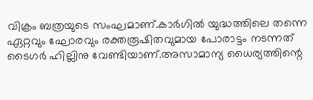വിക്രം ബത്രയുടെ സംഘമാണ്.കാർഗിൽ യുദ്ധത്തിലെ തന്നെ ഏറ്റവും ഘോരവും രക്തരൂഷിതവുമായ പോരാട്ടം നടന്നത് ടൈഗർ ഹില്ലിനു വേണ്ടിയാണ്.അസാമാന്യ ധൈര്യത്തിന്റെ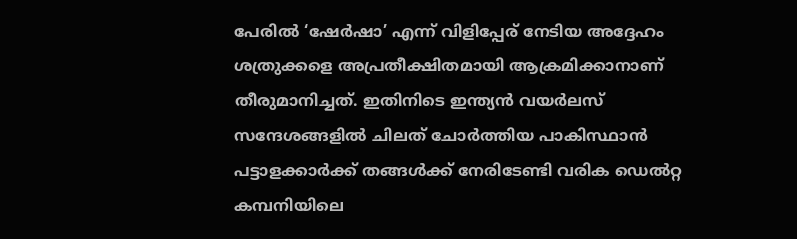പേരിൽ ‘ഷേർഷാ’ എന്ന് വിളിപ്പേര് നേടിയ അദ്ദേഹം ശത്രുക്കളെ അപ്രതീക്ഷിതമായി ആക്രമിക്കാനാണ് തീരുമാനിച്ചത്. ഇതിനിടെ ഇന്ത്യൻ വയർലസ് സന്ദേശങ്ങളിൽ ചിലത് ചോർത്തിയ പാകിസ്ഥാൻ പട്ടാളക്കാർക്ക് തങ്ങൾക്ക് നേരിടേണ്ടി വരിക ഡെൽറ്റ കമ്പനിയിലെ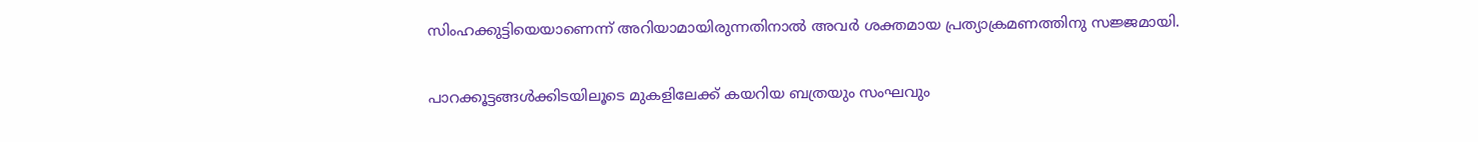സിംഹക്കുട്ടിയെയാണെന്ന് അറിയാമായിരുന്നതിനാൽ അവർ ശക്തമായ പ്രത്യാക്രമണത്തിനു സജ്ജമായി.

പാറക്കൂട്ടങ്ങൾക്കിടയിലൂടെ മുകളിലേക്ക് കയറിയ ബത്രയും സംഘവും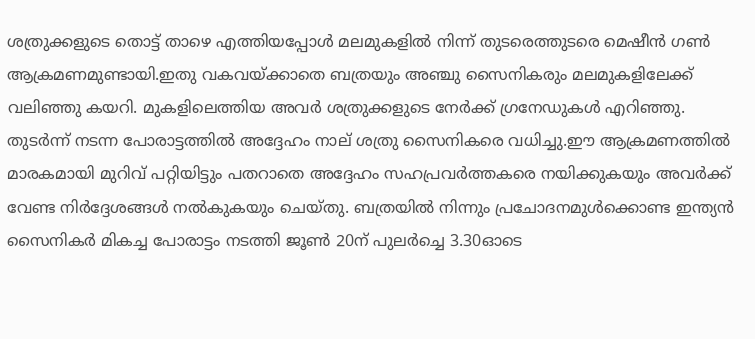ശത്രുക്കളുടെ തൊട്ട് താഴെ എത്തിയപ്പോൾ മലമുകളിൽ നിന്ന് തുടരെത്തുടരെ മെഷീൻ ഗൺ ആക്രമണമുണ്ടായി.ഇതു വകവയ്ക്കാതെ ബത്രയും അഞ്ചു സൈനികരും മലമുകളിലേക്ക് വലിഞ്ഞു കയറി. മുകളിലെത്തിയ അവർ ശത്രുക്കളുടെ നേർക്ക് ഗ്രനേഡുകൾ എറിഞ്ഞു. തുടർന്ന് നടന്ന പോരാട്ടത്തിൽ അദ്ദേഹം നാല് ശത്രു സൈനികരെ വധിച്ചു.ഈ ആക്രമണത്തിൽ മാരകമായി മുറിവ് പറ്റിയിട്ടും പതറാതെ അദ്ദേഹം സഹപ്രവർത്തകരെ നയിക്കുകയും അവർക്ക് വേണ്ട നിർദ്ദേശങ്ങൾ നൽകുകയും ചെയ്തു. ബത്രയിൽ നിന്നും പ്രചോദനമുൾക്കൊണ്ട ഇന്ത്യൻ സൈനികർ മികച്ച പോരാട്ടം നടത്തി ജൂൺ 20ന് പുലർച്ചെ 3.30ഓടെ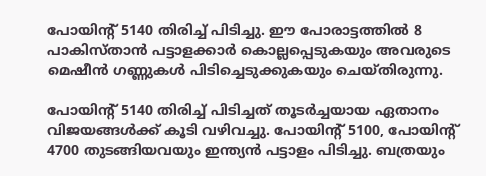പോയിന്റ് 5140 തിരിച്ച് പിടിച്ചു. ഈ പോരാട്ടത്തിൽ 8 പാകിസ്താൻ പട്ടാളക്കാർ കൊല്ലപ്പെടുകയും അവരുടെ മെഷീൻ ഗണ്ണുകൾ പിടിച്ചെടുക്കുകയും ചെയ്തിരുന്നു.

പോയിന്റ് 5140 തിരിച്ച് പിടിച്ചത് തൂടർച്ചയായ ഏതാനം വിജയങ്ങൾക്ക് കൂടി വഴിവച്ചു. പോയിന്റ് 5100, പോയിന്റ് 4700 തുടങ്ങിയവയും ഇന്ത്യൻ പട്ടാളം പിടിച്ചു. ബത്രയും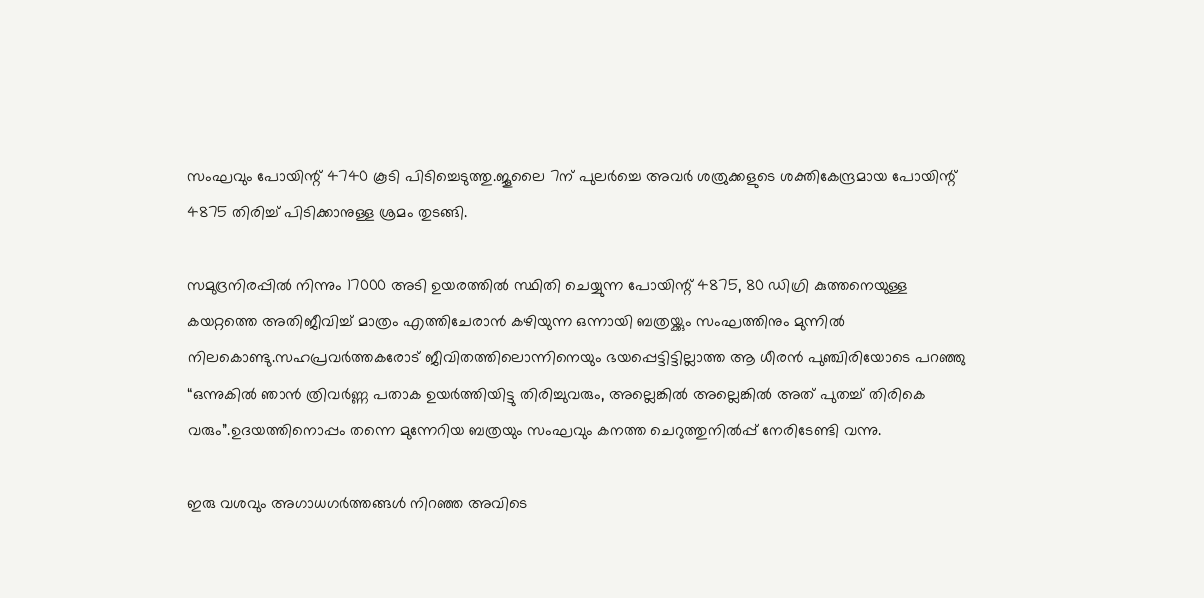സംഘവും പോയിന്റ് 4740 കൂടി പിടിച്ചെടുത്തു.ജൂലൈ 7ന് പുലർച്ചെ അവർ ശത്രുക്കളുടെ ശക്തികേന്ദ്രമായ പോയിന്റ് 4875 തിരിച്ച് പിടിക്കാനുള്ള ശ്രമം തുടങ്ങി.

സമുദ്രനിരപ്പിൽ നിന്നും 17000 അടി ഉയരത്തിൽ സ്ഥിതി ചെയ്യുന്ന പോയിന്റ് 4875, 80 ഡിഗ്രി കുത്തനെയുള്ള കയറ്റത്തെ അതിജീവിച്ച് മാത്രം എത്തിചേരാൻ കഴിയുന്ന ഒന്നായി ബത്രയ്ക്കും സംഘത്തിനും മുന്നിൽ നിലകൊണ്ടു.സഹപ്രവർത്തകരോട് ജീവിതത്തിലൊന്നിനെയും ഭയപ്പെട്ടിട്ടില്ലാത്ത ആ ധീരൻ പുഞ്ചിരിയോടെ പറഞ്ഞു “ഒന്നുകിൽ ഞാൻ ത്രിവർണ്ണ പതാക ഉയർത്തിയിട്ടു തിരിച്ചുവരും, അല്ലെങ്കിൽ അല്ലെങ്കിൽ അത് പുതച്ച് തിരികെ വരും”.ഉദയത്തിനൊപ്പം തന്നെ മുന്നേറിയ ബത്രയും സംഘവും കനത്ത ചെറുത്തുനിൽപ്പ് നേരിടേണ്ടി വന്നു.

ഇരു വശവും അഗാധഗർത്തങ്ങൾ നിറഞ്ഞ അവിടെ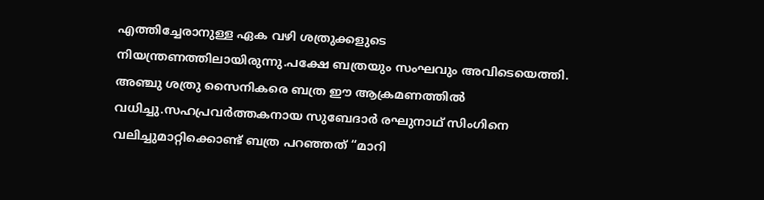എത്തിച്ചേരാനുള്ള ഏക വഴി ശത്രുക്കളുടെ നിയന്ത്രണത്തിലായിരുന്നു.പക്ഷേ ബത്രയും സംഘവും അവിടെയെത്തി. അഞ്ചു ശത്രു സൈനികരെ ബത്ര ഈ ആക്രമണത്തിൽ വധിച്ചു.സഹപ്രവർത്തകനായ സുബേദാർ രഘുനാഥ് സിംഗിനെ വലിച്ചുമാറ്റിക്കൊണ്ട് ബത്ര പറഞ്ഞത് “മാറി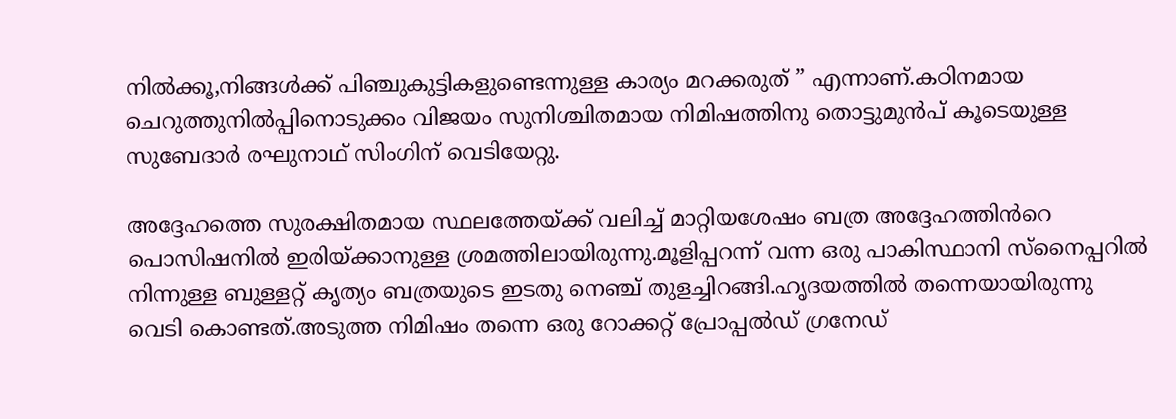നിൽക്കൂ,നിങ്ങൾക്ക് പിഞ്ചുകുട്ടികളുണ്ടെന്നുള്ള കാര്യം മറക്കരുത് ” എന്നാണ്.കഠിനമായ ചെറുത്തുനിൽപ്പിനൊടുക്കം വിജയം സുനിശ്ചിതമായ നിമിഷത്തിനു തൊട്ടുമുൻപ് കൂടെയുള്ള സുബേദാർ രഘുനാഥ് സിംഗിന് വെടിയേറ്റു.

അദ്ദേഹത്തെ സുരക്ഷിതമായ സ്ഥലത്തേയ്ക്ക് വലിച്ച് മാറ്റിയശേഷം ബത്ര അദ്ദേഹത്തിൻറെ പൊസിഷനിൽ ഇരിയ്ക്കാനുള്ള ശ്രമത്തിലായിരുന്നു.മൂളിപ്പറന്ന് വന്ന ഒരു പാകിസ്ഥാനി സ്നൈപ്പറിൽ നിന്നുള്ള ബുള്ളറ്റ് കൃത്യം ബത്രയുടെ ഇടതു നെഞ്ച് തുളച്ചിറങ്ങി.ഹൃദയത്തിൽ തന്നെയായിരുന്നു വെടി കൊണ്ടത്.അടുത്ത നിമിഷം തന്നെ ഒരു റോക്കറ്റ് പ്രോപ്പൽഡ് ഗ്രനേഡ്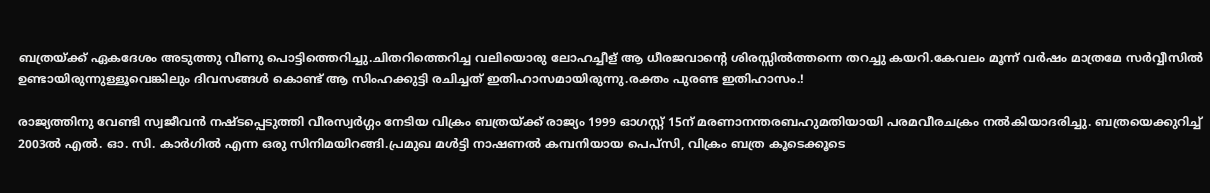ബത്രയ്ക്ക് ഏകദേശം അടുത്തു വീണു പൊട്ടിത്തെറിച്ചു.ചിതറിത്തെറിച്ച വലിയൊരു ലോഹച്ചീള് ആ ധീരജവാന്റെ ശിരസ്സിൽത്തന്നെ തറച്ചു കയറി.കേവലം മൂന്ന് വർഷം മാത്രമേ സർവ്വീസിൽ ഉണ്ടായിരുന്നുള്ളൂവെങ്കിലും ദിവസങ്ങൾ കൊണ്ട് ആ സിംഹക്കുട്ടി രചിച്ചത് ഇതിഹാസമായിരുന്നു.രക്തം പുരണ്ട ഇതിഹാസം.!

രാജ്യത്തിനു വേണ്ടി സ്വജീവൻ നഷ്ടപ്പെടുത്തി വീരസ്വർഗ്ഗം നേടിയ വിക്രം ബത്രയ്ക്ക് രാജ്യം 1999 ഓഗസ്റ്റ് 15ന് മരണാനന്തരബഹുമതിയായി പരമവീരചക്രം നൽകിയാദരിച്ചു. ബത്രയെക്കുറിച്ച് 2003ൽ എൽ. ഓ. സി. കാർഗിൽ എന്ന ഒരു സിനിമയിറങ്ങി.പ്രമുഖ മൾട്ടി നാഷണൽ കമ്പനിയായ പെപ്സി, വിക്രം ബത്ര കൂടെക്കൂടെ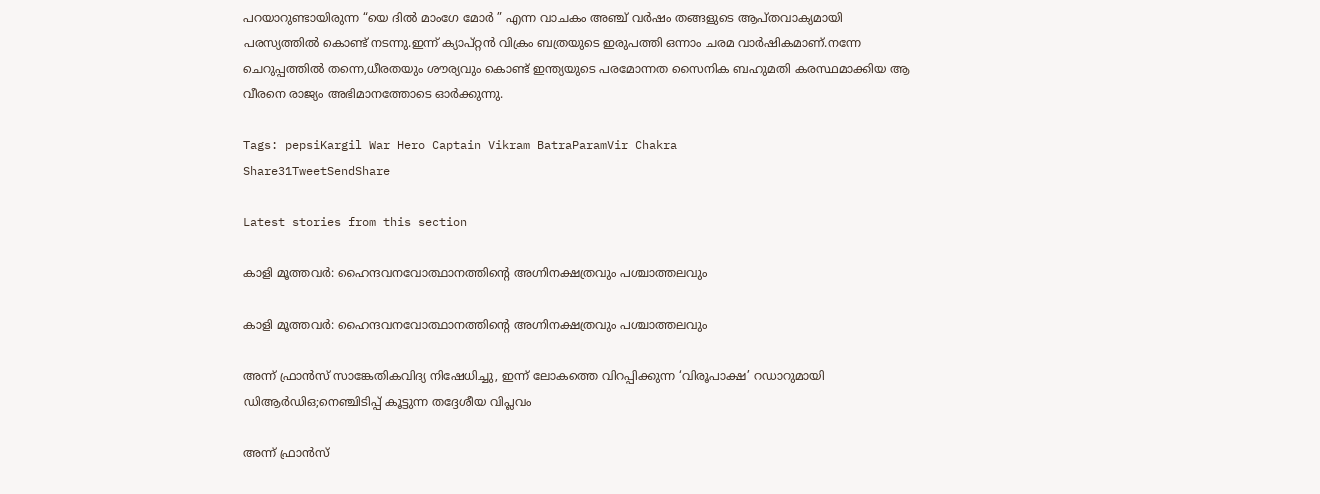പറയാറുണ്ടായിരുന്ന “യെ ദിൽ മാംഗേ മോർ ” എന്ന വാചകം അഞ്ച് വർഷം തങ്ങളുടെ ആപ്തവാക്യമായി പരസ്യത്തിൽ കൊണ്ട് നടന്നു.ഇന്ന് ക്യാപ്റ്റൻ വിക്രം ബത്രയുടെ ഇരുപത്തി ഒന്നാം ചരമ വാർഷികമാണ്.നന്നേ ചെറുപ്പത്തിൽ തന്നെ,ധീരതയും ശൗര്യവും കൊണ്ട് ഇന്ത്യയുടെ പരമോന്നത സൈനിക ബഹുമതി കരസ്ഥമാക്കിയ ആ വീരനെ രാജ്യം അഭിമാനത്തോടെ ഓർക്കുന്നു.

Tags: pepsiKargil War Hero Captain Vikram BatraParamVir Chakra
Share31TweetSendShare

Latest stories from this section

കാളി മൂത്തവർ: ഹൈന്ദവനവോത്ഥാനത്തിന്റെ അഗ്നിനക്ഷത്രവും പശ്ചാത്തലവും

കാളി മൂത്തവർ: ഹൈന്ദവനവോത്ഥാനത്തിന്റെ അഗ്നിനക്ഷത്രവും പശ്ചാത്തലവും

അന്ന് ഫ്രാൻസ് സാങ്കേതികവിദ്യ നിഷേധിച്ചു, ഇന്ന് ലോകത്തെ വിറപ്പിക്കുന്ന ‘വിരൂപാക്ഷ’ റഡാറുമായി ഡിആർഡിഒ;നെഞ്ചിടിപ്പ് കൂട്ടുന്ന തദ്ദേശീയ വിപ്ലവം

അന്ന് ഫ്രാൻസ്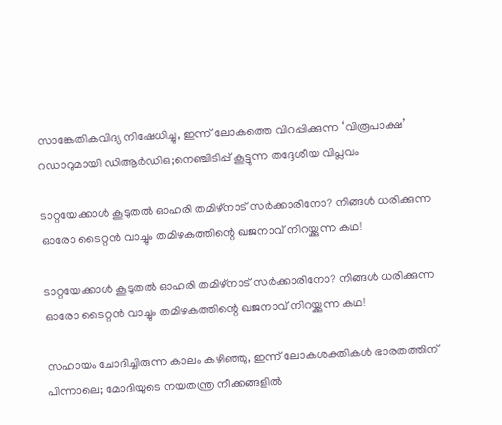സാങ്കേതികവിദ്യ നിഷേധിച്ചു, ഇന്ന് ലോകത്തെ വിറപ്പിക്കുന്ന ‘വിരൂപാക്ഷ’ റഡാറുമായി ഡിആർഡിഒ;നെഞ്ചിടിപ്പ് കൂട്ടുന്ന തദ്ദേശീയ വിപ്ലവം

ടാറ്റയേക്കാൾ കൂടുതൽ ഓഹരി തമിഴ്‌നാട് സർക്കാരിനോ? നിങ്ങൾ ധരിക്കുന്ന ഓരോ ടൈറ്റൻ വാച്ചും തമിഴകത്തിന്റെ ഖജനാവ് നിറയ്ക്കുന്ന കഥ!

ടാറ്റയേക്കാൾ കൂടുതൽ ഓഹരി തമിഴ്‌നാട് സർക്കാരിനോ? നിങ്ങൾ ധരിക്കുന്ന ഓരോ ടൈറ്റൻ വാച്ചും തമിഴകത്തിന്റെ ഖജനാവ് നിറയ്ക്കുന്ന കഥ!

സഹായം ചോദിച്ചിരുന്ന കാലം കഴിഞ്ഞു, ഇന്ന് ലോകശക്തികൾ ഭാരതത്തിന് പിന്നാലെ; മോദിയുടെ നയതന്ത്ര നീക്കങ്ങളിൽ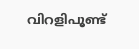വിറളിപൂണ്ട്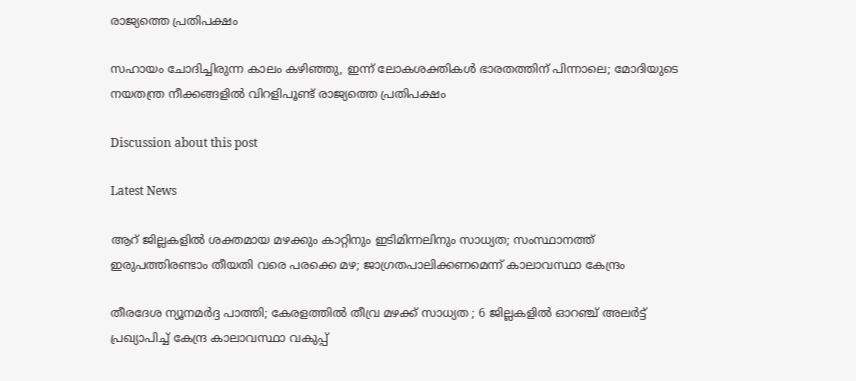രാജ്യത്തെ പ്രതിപക്ഷം

സഹായം ചോദിച്ചിരുന്ന കാലം കഴിഞ്ഞു, ഇന്ന് ലോകശക്തികൾ ഭാരതത്തിന് പിന്നാലെ; മോദിയുടെ നയതന്ത്ര നീക്കങ്ങളിൽ വിറളിപൂണ്ട് രാജ്യത്തെ പ്രതിപക്ഷം

Discussion about this post

Latest News

ആറ് ജില്ലകളില്‍ ശക്തമായ മഴക്കും കാറ്റിനും ഇടിമിന്നലിനും സാധ്യത; സംസ്ഥാനത്ത് ഇരുപത്തിരണ്ടാം തീയതി വരെ പരക്കെ മഴ; ജാഗ്രതപാലിക്കണമെന്ന് കാലാവസ്ഥാ കേന്ദ്രം

തീരദേശ ന്യൂനമർദ്ദ പാത്തി; കേരളത്തിൽ തീവ്ര മഴക്ക് സാധ്യത ; 6 ജില്ലകളിൽ ഓറഞ്ച് അലർട്ട് പ്രഖ്യാപിച്ച് കേന്ദ്ര കാലാവസ്ഥാ വകുപ്പ്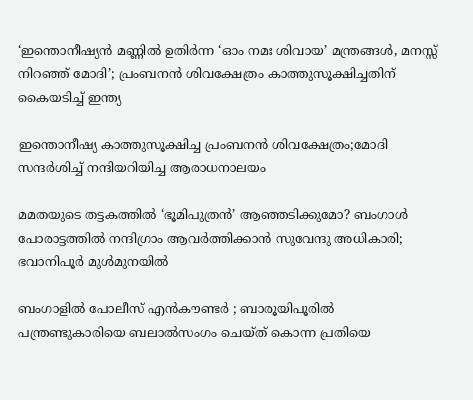‘ഇന്തൊനീഷ്യൻ മണ്ണിൽ ഉതിർന്ന ‘ഓം നമഃ ശിവായ’ മന്ത്രങ്ങൾ, മനസ്സ് നിറഞ്ഞ് മോദി’; പ്രംബനൻ ശിവക്ഷേത്രം കാത്തുസൂക്ഷിച്ചതിന് കൈയടിച്ച് ഇന്ത്യ

ഇന്തൊനീഷ്യ കാത്തുസൂക്ഷിച്ച പ്രംബനൻ ശിവക്ഷേത്രം;മോദി സന്ദർശിച്ച് നന്ദിയറിയിച്ച ആരാധനാലയം

മമതയുടെ തട്ടകത്തിൽ ‘ഭൂമിപുത്രൻ’ ആഞ്ഞടിക്കുമോ? ബംഗാൾ പോരാട്ടത്തിൽ നന്ദിഗ്രാം ആവർത്തിക്കാൻ സുവേന്ദു അധികാരി; ഭവാനിപൂർ മുൾമുനയിൽ

ബംഗാളിൽ പോലീസ് എൻകൗണ്ടർ ; ബാരൂയിപൂരിൽ പന്ത്രണ്ടുകാരിയെ ബലാൽസംഗം ചെയ്ത് കൊന്ന പ്രതിയെ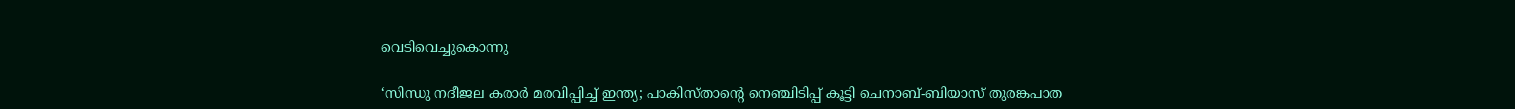വെടിവെച്ചുകൊന്നു

‘സിന്ധു നദീജല കരാർ മരവിപ്പിച്ച് ഇന്ത്യ; പാകിസ്താന്റെ നെഞ്ചിടിപ്പ് കൂട്ടി ചെനാബ്-ബിയാസ് തുരങ്കപാത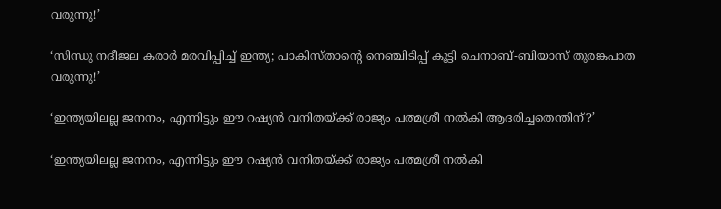വരുന്നു!’

‘സിന്ധു നദീജല കരാർ മരവിപ്പിച്ച് ഇന്ത്യ; പാകിസ്താന്റെ നെഞ്ചിടിപ്പ് കൂട്ടി ചെനാബ്-ബിയാസ് തുരങ്കപാത വരുന്നു!’

‘ഇന്ത്യയിലല്ല ജനനം, എന്നിട്ടും ഈ റഷ്യൻ വനിതയ്ക്ക് രാജ്യം പത്മശ്രീ നൽകി ആദരിച്ചതെന്തിന്?’

‘ഇന്ത്യയിലല്ല ജനനം, എന്നിട്ടും ഈ റഷ്യൻ വനിതയ്ക്ക് രാജ്യം പത്മശ്രീ നൽകി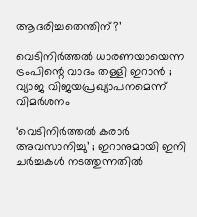ആദരിച്ചതെന്തിന്?’

വെടിനിർത്തൽ ധാരണയായെന്ന ട്രംപിന്റെ വാദം തള്ളി ഇറാൻ ; വ്യാജ വിജയപ്രഖ്യാപനമെന്ന് വിമർശനം

‘വെടിനിർത്തൽ കരാർ അവസാനിച്ചു’ ; ഇറാനുമായി ഇനി ചർച്ചകൾ നടത്തുന്നതിൽ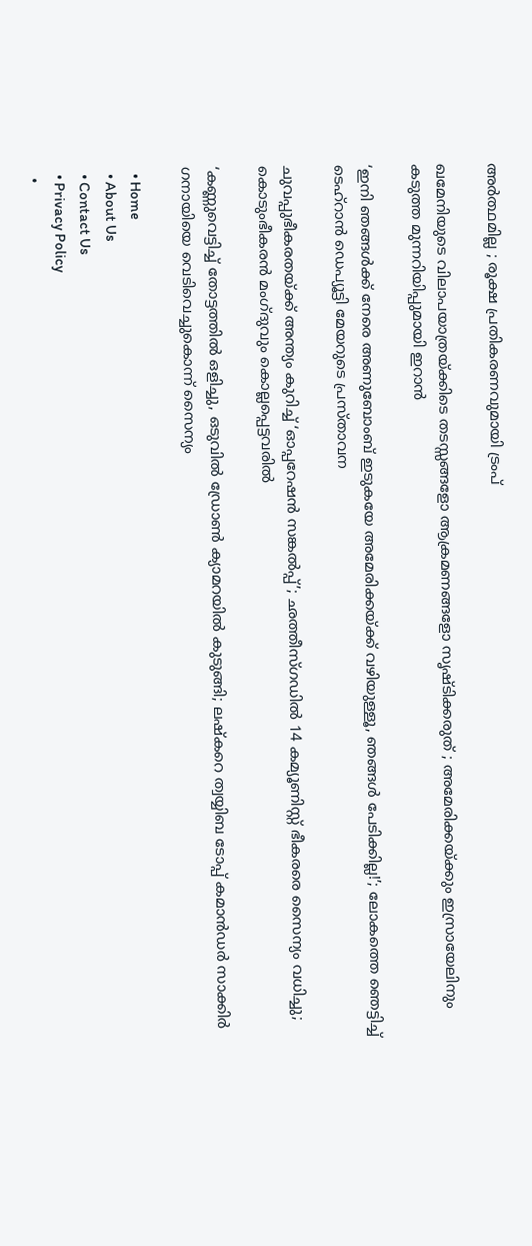അർത്ഥമില്ല ; രൂക്ഷ പ്രതികരണവുമായി ട്രംപ്

ഖമേനിയുടെ വിലാപയാത്രയ്ക്കിടെ തടസ്സങ്ങളോ ആക്രമണങ്ങളോ സൃഷ്ടിക്കരുത് ; അമേരിക്കയ്ക്കും ഇസ്രായേലിനും കടുത്ത മുന്നറിയിപ്പുമായി ഇറാൻ

‘ഇനി ഞങ്ങൾക്ക് നേരെ അണുബോംബ് ഇടുകയേ അമേരിക്കയ്ക്ക് വഴിയുള്ളൂ, ഞങ്ങൾ പേടിക്കില്ല!’; ലോകത്തെ ഞെട്ടിച്ച് ടെഹ്‌റാൻ ഡെപ്യൂട്ടി മേയറുടെ പ്രസ്താവന

ചുവപ്പുഭീകരതയ്ക്ക് അന്ത്യം കുറിച്ച് ‘ഓപ്പറേഷൻ സങ്കൽപ്പ്’; ഛത്തീസ്ഗഡിൽ 14 കമ്യൂണിസ്റ്റ് ഭീകരരെ സൈന്യം വധിച്ചു; കൊടുംഭീകരൻ മംഗ്ദുവും കൊല്ലപ്പെട്ടവരിൽ

‘കണ്ണുവെട്ടിച്ച് തോട്ടത്തിൽ ഒളിച്ചു, ഒടുവിൽ ഡ്രോൺ ക്യാമറയിൽ കുടുങ്ങി; ലഷ്‌കറെ ത്വയ്യിബ ടോപ്പ് കമാൻഡർ സാക്കിർ ഗനായിയെ വെടിവെച്ചുകൊന്ന് സൈന്യം

  • Home
  • About Us
  • Contact Us
  • Privacy Policy
  •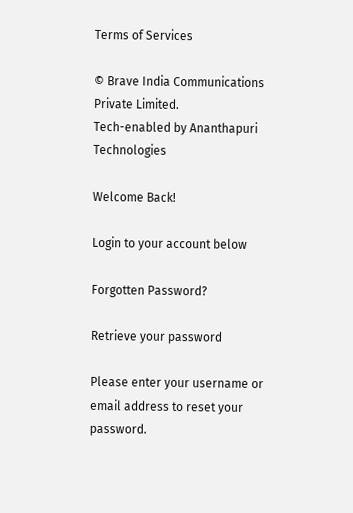Terms of Services

© Brave India Communications Private Limited.
Tech-enabled by Ananthapuri Technologies

Welcome Back!

Login to your account below

Forgotten Password?

Retrieve your password

Please enter your username or email address to reset your password.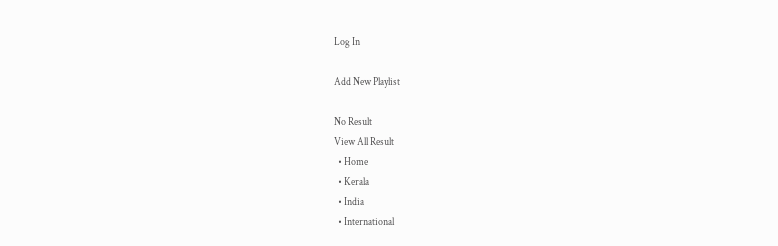Log In

Add New Playlist

No Result
View All Result
  • Home
  • Kerala
  • India
  • International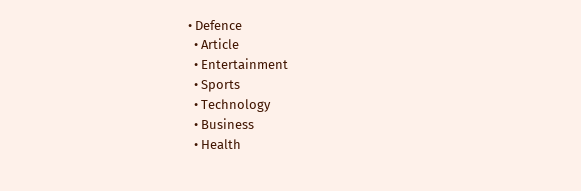• Defence
  • Article
  • Entertainment
  • Sports
  • Technology
  • Business
  • Health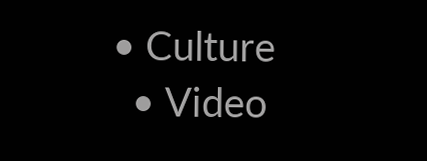• Culture
  • Video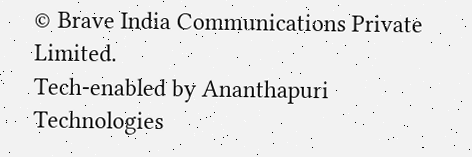© Brave India Communications Private Limited.
Tech-enabled by Ananthapuri Technologies